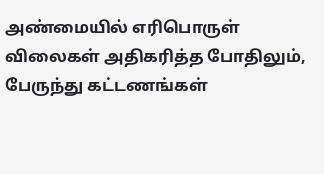அண்மையில் எரிபொருள் விலைகள் அதிகரித்த போதிலும், பேருந்து கட்டணங்கள்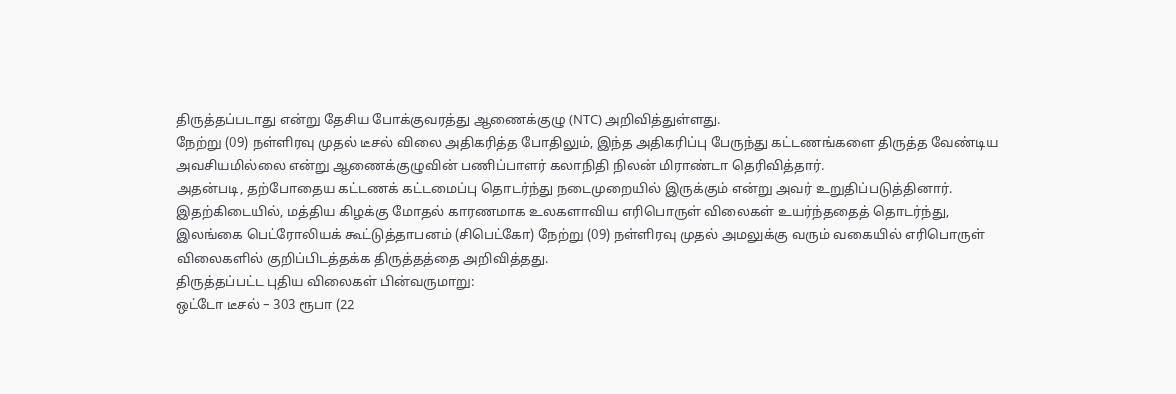திருத்தப்படாது என்று தேசிய போக்குவரத்து ஆணைக்குழு (NTC) அறிவித்துள்ளது.
நேற்று (09) நள்ளிரவு முதல் டீசல் விலை அதிகரித்த போதிலும், இந்த அதிகரிப்பு பேருந்து கட்டணங்களை திருத்த வேண்டிய அவசியமில்லை என்று ஆணைக்குழுவின் பணிப்பாளர் கலாநிதி நிலன் மிராண்டா தெரிவித்தார்.
அதன்படி, தற்போதைய கட்டணக் கட்டமைப்பு தொடர்ந்து நடைமுறையில் இருக்கும் என்று அவர் உறுதிப்படுத்தினார்.
இதற்கிடையில், மத்திய கிழக்கு மோதல் காரணமாக உலகளாவிய எரிபொருள் விலைகள் உயர்ந்ததைத் தொடர்ந்து, இலங்கை பெட்ரோலியக் கூட்டுத்தாபனம் (சிபெட்கோ) நேற்று (09) நள்ளிரவு முதல் அமலுக்கு வரும் வகையில் எரிபொருள் விலைகளில் குறிப்பிடத்தக்க திருத்தத்தை அறிவித்தது.
திருத்தப்பட்ட புதிய விலைகள் பின்வருமாறு:
ஒட்டோ டீசல் – 303 ரூபா (22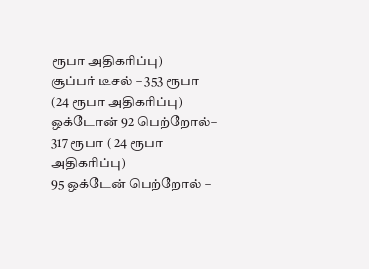ரூபா அதிகரிப்பு)
சூப்பர் டீசல் – 353 ரூபா (24 ரூபா அதிகரிப்பு)
ஒக்டோன் 92 பெற்றோல்– 317 ரூபா ( 24 ரூபா அதிகரிப்பு)
95 ஒக்டேன் பெற்றோல் –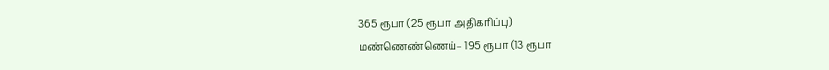365 ரூபா (25 ரூபா அதிகரிப்பு)
மண்ணெண்ணெய்– 195 ரூபா (13 ரூபா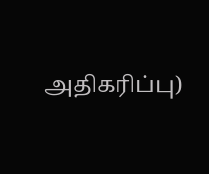அதிகரிப்பு)